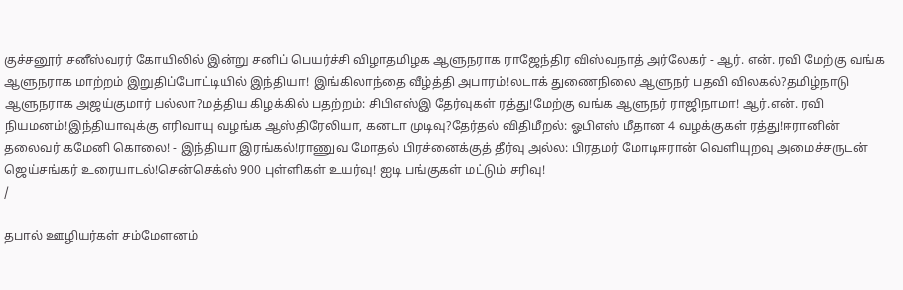குச்சனூர் சனீஸ்வரர் கோயிலில் இன்று சனிப் பெயர்ச்சி விழாதமிழக ஆளுநராக ராஜேந்திர விஸ்வநாத் அர்லேகர் - ஆர். என். ரவி மேற்கு வங்க ஆளுநராக மாற்றம் இறுதிப்போட்டியில் இந்தியா! இங்கிலாந்தை வீழ்த்தி அபாரம்!லடாக் துணைநிலை ஆளுநர் பதவி விலகல்?தமிழ்நாடு ஆளுநராக அஜய்குமார் பல்லா?மத்திய கிழக்கில் பதற்றம்: சிபிஎஸ்இ தேர்வுகள் ரத்து!மேற்கு வங்க ஆளுநர் ராஜிநாமா! ஆர்.என். ரவி நியமனம்!இந்தியாவுக்கு எரிவாயு வழங்க ஆஸ்திரேலியா, கனடா முடிவு?தேர்தல் விதிமீறல்: ஓபிஎஸ் மீதான 4 வழக்குகள் ரத்து!ஈரானின் தலைவர் கமேனி கொலை! - இந்தியா இரங்கல்!ராணுவ மோதல் பிரச்னைக்குத் தீர்வு அல்ல: பிரதமர் மோடிஈரான் வெளியுறவு அமைச்சருடன் ஜெய்சங்கர் உரையாடல்!சென்செக்ஸ் 900 புள்ளிகள் உயர்வு! ஐடி பங்குகள் மட்டும் சரிவு!
/

தபால் ஊழியர்கள் சம்மேளனம்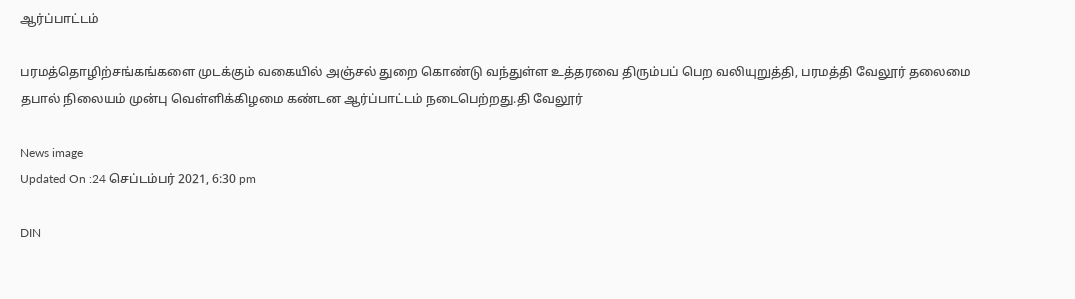ஆர்ப்பாட்டம்

பரமத்தொழிற்சங்கங்களை முடக்கும் வகையில் அஞ்சல் துறை கொண்டு வந்துள்ள உத்தரவை திரும்பப் பெற வலியுறுத்தி, பரமத்தி வேலூர் தலைமை தபால் நிலையம் முன்பு வெள்ளிக்கிழமை கண்டன ஆர்ப்பாட்டம் நடைபெற்றது.தி வேலூர்

News image
Updated On :24 செப்டம்பர் 2021, 6:30 pm

DIN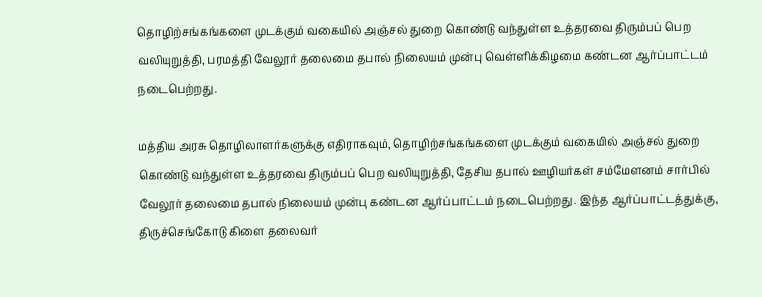தொழிற்சங்கங்களை முடக்கும் வகையில் அஞ்சல் துறை கொண்டு வந்துள்ள உத்தரவை திரும்பப் பெற வலியுறுத்தி, பரமத்தி வேலூர் தலைமை தபால் நிலையம் முன்பு வெள்ளிக்கிழமை கண்டன ஆர்ப்பாட்டம் நடைபெற்றது.

மத்திய அரசு தொழிலாளர்களுக்கு எதிராகவும், தொழிற்சங்கங்களை முடக்கும் வகையில் அஞ்சல் துறை கொண்டு வந்துள்ள உத்தரவை திரும்பப் பெற வலியுறுத்தி, தேசிய தபால் ஊழியர்கள் சம்மேளனம் சார்பில் வேலூர் தலைமை தபால் நிலையம் முன்பு கண்டன ஆர்ப்பாட்டம் நடைபெற்றது. இந்த ஆர்ப்பாட்டத்துக்கு, திருச்செங்கோடு கிளை தலைவர்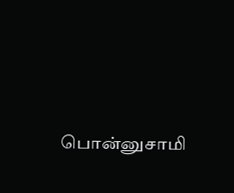பொன்னுசாமி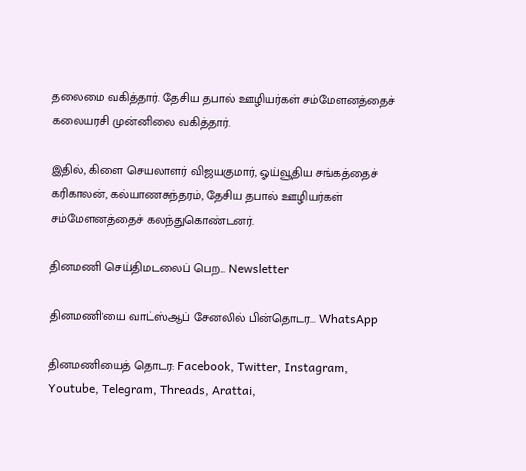தலைமை வகித்தார். தேசிய தபால் ஊழியர்கள் சம்மேளனத்தைச் கலையரசி முன்னிலை வகித்தார்.

இதில், கிளை செயலாளர் விஜயகுமார், ஓய்வூதிய சங்கத்தைச் கரிகாலன், கல்யாணசுந்தரம், தேசிய தபால் ஊழியர்கள் சம்மேளனத்தைச் கலந்துகொண்டனர்.

தினமணி செய்திமடலைப் பெற... Newsletter

தினமணி'யை வாட்ஸ்ஆப் சேனலில் பின்தொடர... WhatsApp

தினமணியைத் தொடர: Facebook, Twitter, Instagram, Youtube, Telegram, Threads, Arattai,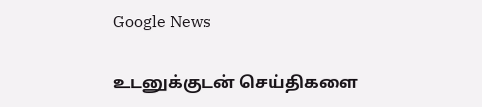Google News

உடனுக்குடன் செய்திகளை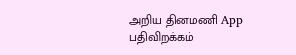அறிய தினமணி App பதிவிறக்கம்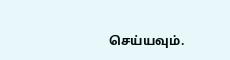செய்யவும்.